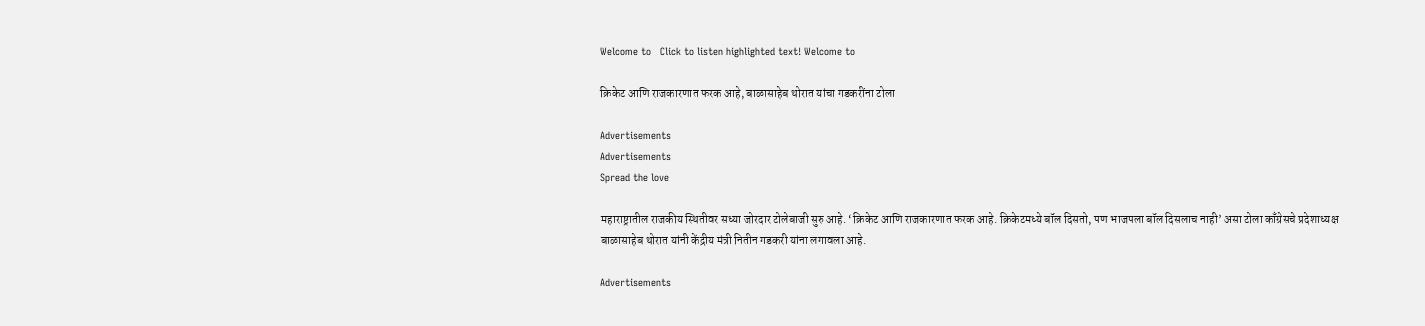Welcome to   Click to listen highlighted text! Welcome to

क्रिकेट आणि राजकारणात फरक आहे, बाळासाहेब थोरात यांचा गडकरींना टोला

Advertisements
Advertisements
Spread the love

महाराष्ट्रातील राजकीय स्थितीवर सध्या जोरदार टोलेबाजी सुरु आहे. ‘क्रिकेट आणि राजकारणात फरक आहे. क्रिकेटमध्ये बॉल दिसतो, पण भाजपला बॉल दिसलाच नाही’ असा टोला काँग्रेसचे प्रदेशाध्यक्ष बाळासाहेब थोरात यांनी केंद्रीय मंत्री नितीन गडकरी यांना लगावला आहे.

Advertisements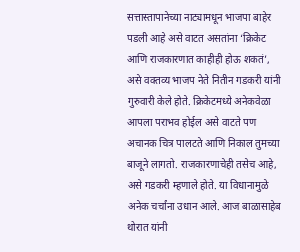सत्तास्तापानेच्या नाट्यामधून भाजपा बाहेर पडली आहे असे वाटत असतांना ‘क्रिकेट आणि राजकारणात काहीही होऊ शकतं’, असे वक्तव्य भाजप नेते नितीन गडकरी यांनी गुरुवारी केले होते. क्रिकेटमध्ये अनेकवेळा आपला पराभव होईल असे वाटते पण अचानक चित्र पालटते आणि निकाल तुमच्या बाजूने लागतो. राजकारणाचेही तसेच आहे, असे गडकरी म्हणाले होते. या विधानामुळे अनेक चर्चांना उधान आले. आज बाळासाहेब थोरात यांनी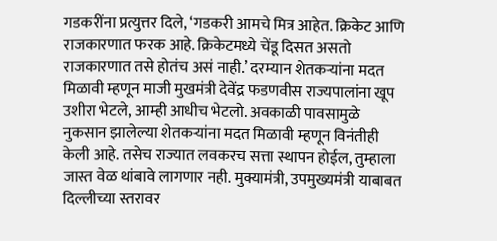गडकरींना प्रत्युत्तर दिले, ‘गडकरी आमचे मित्र आहेत. क्रिकेट आणि राजकारणात फरक आहे. क्रिकेटमध्ये चेंडू दिसत असतो राजकारणात तसे होतंच असं नाही.’ दरम्यान शेतकऱ्यांना मदत मिळावी म्हणून माजी मुखमंत्री देवेंद्र फडणवीस राज्यपालांना खूप उशीरा भेटले, आम्ही आधीच भेटलो. अवकाळी पावसामुळे नुकसान झालेल्या शेतकऱ्यांना मदत मिळावी म्हणून विनंतीही केली आहे. तसेच राज्यात लवकरच सत्ता स्थापन होईल, तुम्हाला जास्त वेळ थांबावे लागणार नही. मुक्यामंत्री, उपमुख्यमंत्री याबाबत दिल्लीच्या स्तरावर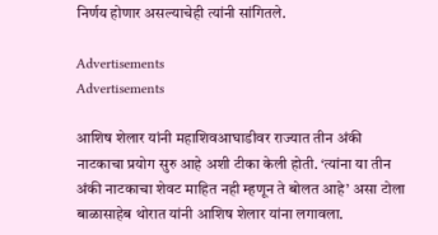निर्णय होणार असल्याचेही त्यांनी सांगितले.

Advertisements
Advertisements

आशिष शेलार यांनी महाशिवआघाडीवर राज्यात तीन अंकी नाटकाचा प्रयोग सुरु आहे अशी टीका केली होती. ‘त्यांना या तीन अंकी नाटकाचा शेवट माहित नही म्हणून ते बोलत आहे’ असा टोला बाळासाहेब थोरात यांनी आशिष शेलार यांना लगावला.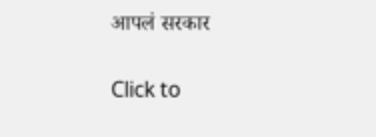आपलं सरकार

Click to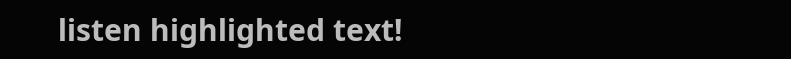listen highlighted text!